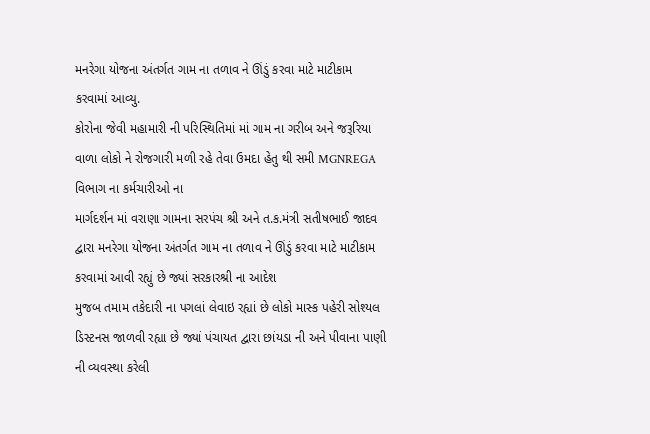મનરેગા યોજના અંતર્ગત ગામ ના તળાવ ને ઊંડું કરવા માટે માટીકામ કરવામાં આવ્યુ.
કોરોના જેવી મહામારી ની પરિસ્થિતિમાં માં ગામ ના ગરીબ અને જરૂરિયા વાળા લોકો ને રોજગારી મળી રહે તેવા ઉમદા હેતુ થી સમી MGNREGA વિભાગ ના કર્મચારીઓ ના
માર્ગદર્શન માં વરાણા ગામના સરપંચ શ્રી અને ત.ક.મંત્રી સતીષભાઈ જાદવ દ્વારા મનરેગા યોજના અંતર્ગત ગામ ના તળાવ ને ઊંડું કરવા માટે માટીકામ કરવામાં આવી રહ્યું છે જ્યાં સરકારશ્રી ના આદેશ
મુજબ તમામ તકેદારી ના પગલાં લેવાઇ રહ્યાં છે લોકો માસ્ક પહેરી સોશ્યલ ડિસ્ટનસ જાળવી રહ્યા છે જ્યાં પંચાયત દ્વારા છાંયડા ની અને પીવાના પાણી ની વ્યવસ્થા કરેલી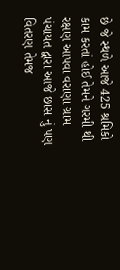છે જે સ્થળે આજે 425 શ્રમિકો કામ કરતાં હોઈ તેમને ગરમી થી રક્ષણ આપવા વરાણા ગ્રામ પંચાયત દ્વારા આજે છાસ નું પણ વિતરણ તેમજ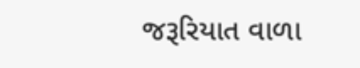જરૂરિયાત વાળા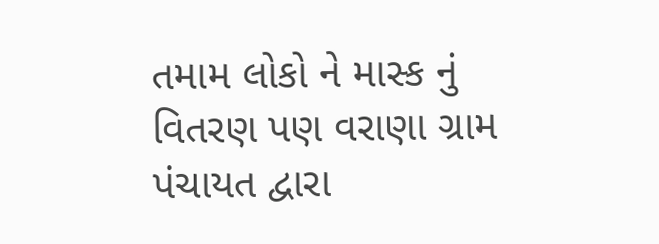તમામ લોકો ને માસ્ક નું વિતરણ પણ વરાણા ગ્રામ પંચાયત દ્વારા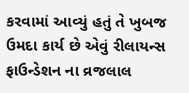કરવામાં આવ્યું હતું તે ખુબજ ઉમદા કાર્ય છે એવું રીલાયન્સ ફાઉન્ડેશન ના વ્રજલાલ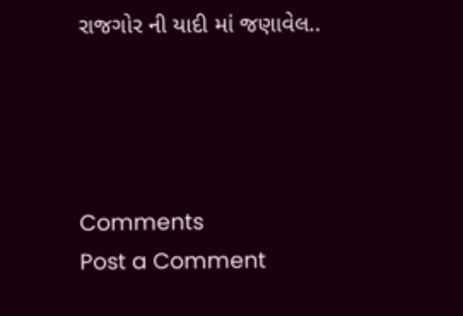રાજગોર ની યાદી માં જણાવેલ..




Comments
Post a Comment